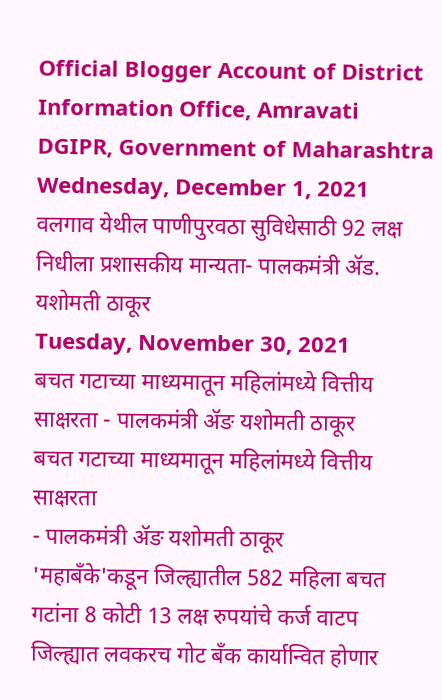Official Blogger Account of District Information Office, Amravati DGIPR, Government of Maharashtra
Wednesday, December 1, 2021
वलगाव येथील पाणीपुरवठा सुविधेसाठी 92 लक्ष निधीला प्रशासकीय मान्यता- पालकमंत्री ॲड. यशोमती ठाकूर
Tuesday, November 30, 2021
बचत गटाच्या माध्यमातून महिलांमध्ये वित्तीय साक्षरता - पालकमंत्री ॲङ यशोमती ठाकूर
बचत गटाच्या माध्यमातून महिलांमध्ये वित्तीय साक्षरता
- पालकमंत्री ॲङ यशोमती ठाकूर
'महाबॅंके'कडून जिल्ह्यातील 582 महिला बचत गटांना 8 कोटी 13 लक्ष रुपयांचे कर्ज वाटप
जिल्ह्यात लवकरच गोट बँक कार्यान्वित होणार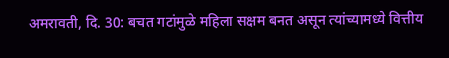अमरावती, दि. 30: बचत गटांमुळे महिला सक्षम बनत असून त्यांच्यामध्ये वित्तीय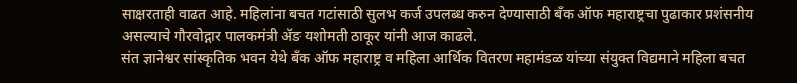साक्षरताही वाढत आहे. महिलांना बचत गटांसाठी सुलभ कर्ज उपलब्ध करुन देण्यासाठी बँक ऑफ महाराष्ट्रचा पुढाकार प्रशंसनीय असल्याचे गौरवोद्गार पालकमंत्री ॲङ यशोमती ठाकूर यांनी आज काढले.
संत ज्ञानेश्वर सांस्कृतिक भवन येथे बँक ऑफ महाराष्ट्र व महिला आर्थिक वितरण महामंडळ यांच्या संयुक्त विद्यमाने महिला बचत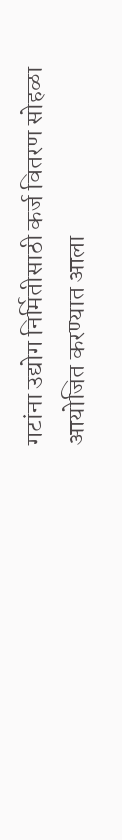गटांना उद्योग निर्मितीसाठी कर्ज वितरण सोहळा आयोजित करण्यात आला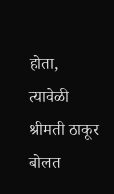होता, त्यावेळी श्रीमती ठाकूर बोलत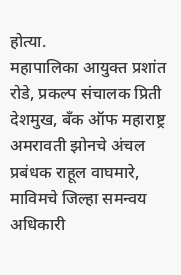होत्या.
महापालिका आयुक्त प्रशांत रोडे, प्रकल्प संचालक प्रिती देशमुख, बँक ऑफ महाराष्ट्र अमरावती झोनचे अंचल प्रबंधक राहूल वाघमारे, माविमचे जिल्हा समन्वय अधिकारी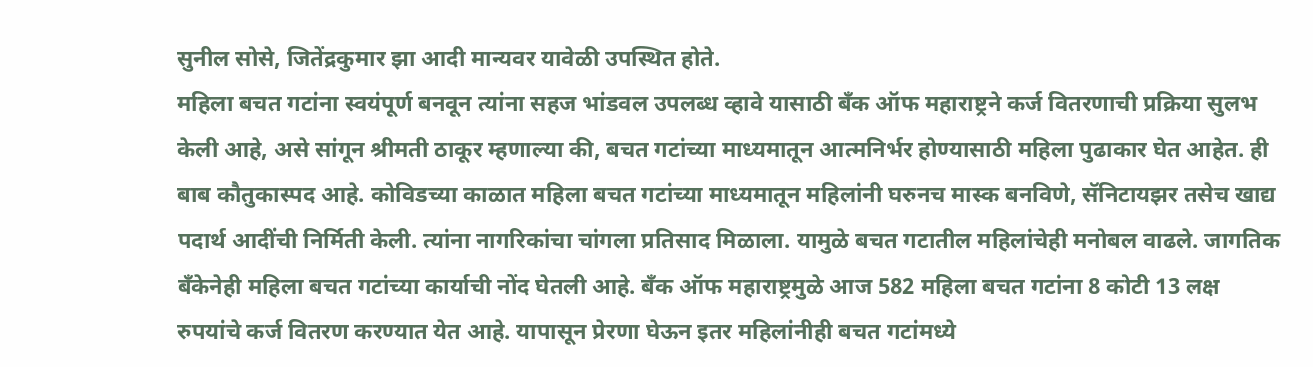सुनील सोसे, जितेंद्रकुमार झा आदी मान्यवर यावेळी उपस्थित होते.
महिला बचत गटांना स्वयंपूर्ण बनवून त्यांना सहज भांडवल उपलब्ध व्हावे यासाठी बॅंक ऑफ महाराष्ट्रने कर्ज वितरणाची प्रक्रिया सुलभ केली आहे, असे सांगून श्रीमती ठाकूर म्हणाल्या की, बचत गटांच्या माध्यमातून आत्मनिर्भर होण्यासाठी महिला पुढाकार घेत आहेत. ही बाब कौतुकास्पद आहे. कोविडच्या काळात महिला बचत गटांच्या माध्यमातून महिलांनी घरुनच मास्क बनविणे, सॅनिटायझर तसेच खाद्य पदार्थ आदींची निर्मिती केली. त्यांना नागरिकांचा चांगला प्रतिसाद मिळाला. यामुळे बचत गटातील महिलांचेही मनोबल वाढले. जागतिक बँकेनेही महिला बचत गटांच्या कार्याची नोंद घेतली आहे. बँक ऑफ महाराष्ट्रमुळे आज 582 महिला बचत गटांना 8 कोटी 13 लक्ष रुपयांचे कर्ज वितरण करण्यात येत आहे. यापासून प्रेरणा घेऊन इतर महिलांनीही बचत गटांमध्ये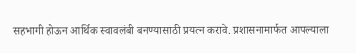सहभागी होऊन आर्थिक स्वावलंबी बनण्यासाठी प्रयत्न करावे. प्रशासनामार्फत आपल्याला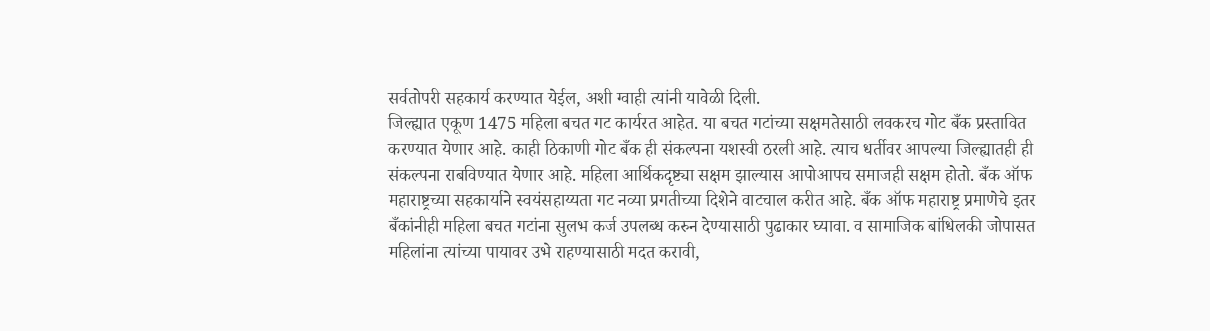सर्वतोपरी सहकार्य करण्यात येईल, अशी ग्वाही त्यांनी यावेळी दिली.
जिल्ह्यात एकूण 1475 महिला बचत गट कार्यरत आहेत. या बचत गटांच्या सक्षमतेसाठी लवकरच गोट बँक प्रस्तावित करण्यात येणार आहे. काही ठिकाणी गोट बँक ही संकल्पना यशस्वी ठरली आहे. त्याच धर्तीवर आपल्या जिल्ह्यातही ही संकल्पना राबविण्यात येणार आहे. महिला आर्थिकदृष्ट्या सक्षम झाल्यास आपोआपच समाजही सक्षम होतो. बँक ऑफ महाराष्ट्रच्या सहकार्याने स्वयंसहाय्यता गट नव्या प्रगतीच्या दिशेने वाटचाल करीत आहे. बँक ऑफ महाराष्ट्र प्रमाणेचे इतर बँकांनीही महिला बचत गटांना सुलभ कर्ज उपलब्ध करुन देण्यासाठी पुढाकार घ्यावा. व सामाजिक बांधिलकी जोपासत महिलांना त्यांच्या पायावर उभे राहण्यासाठी मदत करावी,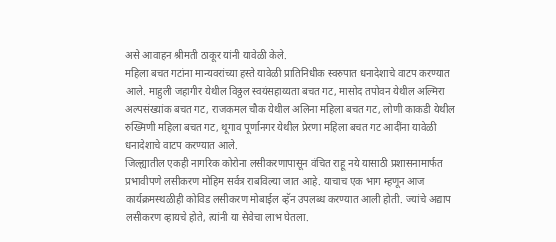असे आवाहन श्रीमती ठाकूर यांनी यावेळी केले.
महिला बचत गटांना मान्यवरांच्या हस्ते यावेळी प्रातिनिधीक स्वरुपात धनादेशाचे वाटप करण्यात आले. माहुली जहागीर येथील विठ्ठल स्वयंसहाय्यता बचत गट, मासोद तपोवन येथील अल्मिरा अल्पसंख्यांक बचत गट, राजकमल चौक येथील अलिना महिला बचत गट, लोणी काकडी येथील रुख्मिणी महिला बचत गट, थूगाव पूर्णानगर येथील प्रेरणा महिला बचत गट आदींना यावेळी धनादेशाचे वाटप करण्यात आले.
जिल्ह्यातील एकही नागरिक कोरोना लसीकरणापासून वंचित राहू नये यासाठी प्रशासनामार्फत प्रभावीपणे लसीकरण मोहिम सर्वत्र राबविल्या जात आहे. याचाच एक भाग म्हणून आज कार्यक्रमस्थळीही कोविड लसीकरण मोबाईल व्हॅन उपलब्ध करण्यात आली होती. ज्यांचे अद्याप लसीकरण व्हायचे होते, त्यांनी या सेवेचा लाभ घेतला.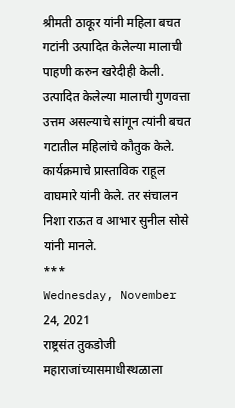श्रीमती ठाकूर यांनी महिला बचत गटांनी उत्पादित केलेल्या मालाची पाहणी करुन खरेदीही केली. उत्पादित केलेल्या मालाची गुणवत्ता उत्तम असल्याचे सांगून त्यांनी बचत गटातील महिलांचे कौतुक केले.
कार्यक्रमाचे प्रास्ताविक राहूल वाघमारे यांनी केले. तर संचालन निशा राऊत व आभार सुनील सोसे यांनी मानले.
***
Wednesday, November 24, 2021
राष्ट्रसंत तुकडोजी महाराजांच्यासमाधीस्थळाला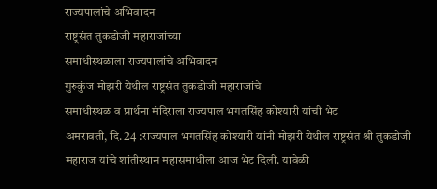राज्यपालांचे अभिवादन
राष्ट्रसंत तुकडोजी महाराजांच्या
समाधीस्थळाला राज्यपालांचे अभिवादन
गुरुकुंज मोझरी येथील राष्ट्रसंत तुकडोजी महाराजांचे
समाधीस्थळ व प्रार्थना मंदिराला राज्यपाल भगतसिंह कोश्यारी यांची भेट
अमरावती, दि. 24 :राज्यपाल भगतसिंह कोश्यारी यांनी मोझरी येथील राष्ट्रसंत श्री तुकडोजी महाराज यांचे शांतीस्थान महासमाधीला आज भेट दिली. यावेळी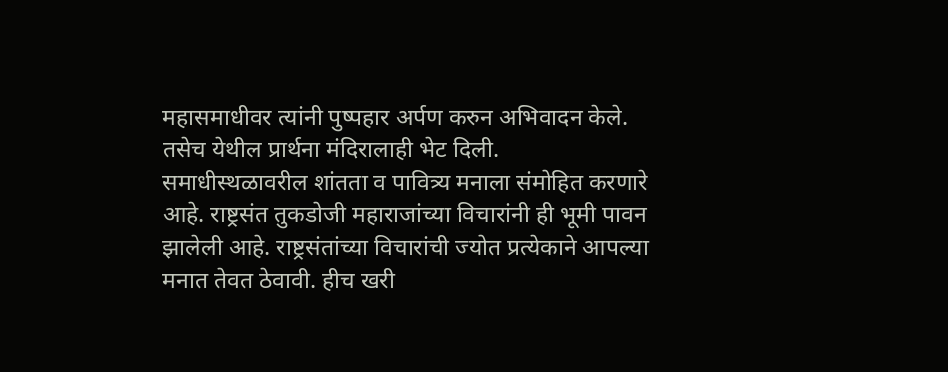महासमाधीवर त्यांनी पुष्पहार अर्पण करुन अभिवादन केले. तसेच येथील प्रार्थना मंदिरालाही भेट दिली.
समाधीस्थळावरील शांतता व पावित्र्य मनाला संमोहित करणारे आहे. राष्ट्रसंत तुकडोजी महाराजांच्या विचारांनी ही भूमी पावन झालेली आहे. राष्ट्रसंतांच्या विचारांची ज्योत प्रत्येकाने आपल्या मनात तेवत ठेवावी. हीच खरी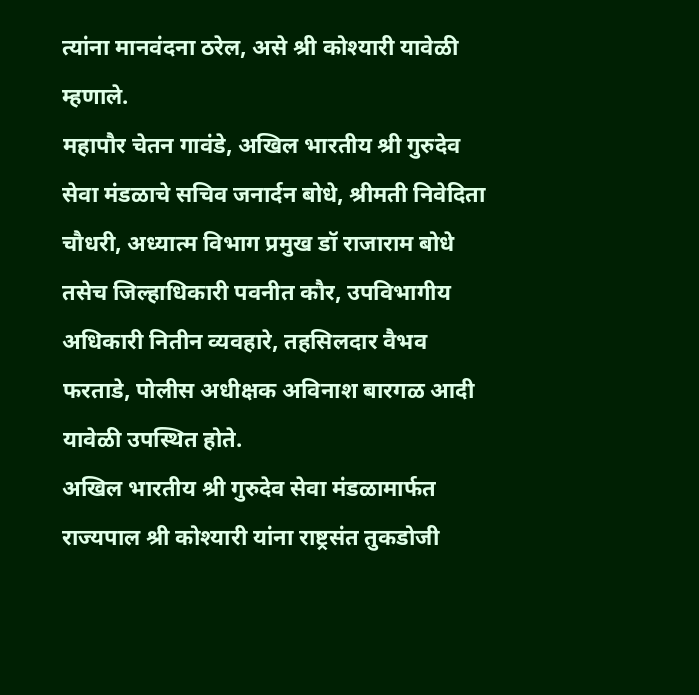त्यांना मानवंदना ठरेल, असे श्री कोश्यारी यावेळी म्हणाले.
महापौर चेतन गावंडे, अखिल भारतीय श्री गुरुदेव सेवा मंडळाचे सचिव जनार्दन बोधे, श्रीमती निवेदिता चौधरी, अध्यात्म विभाग प्रमुख डॉ राजाराम बोधे तसेच जिल्हाधिकारी पवनीत कौर, उपविभागीय अधिकारी नितीन व्यवहारे, तहसिलदार वैभव फरताडे, पोलीस अधीक्षक अविनाश बारगळ आदी यावेळी उपस्थित होते.
अखिल भारतीय श्री गुरुदेव सेवा मंडळामार्फत राज्यपाल श्री कोश्यारी यांना राष्ट्रसंत तुकडोजी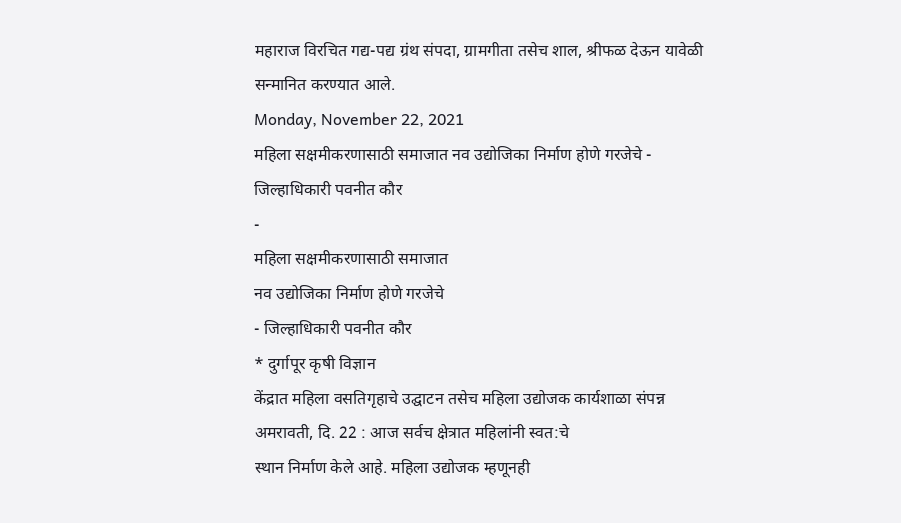महाराज विरचित गद्य-पद्य ग्रंथ संपदा, ग्रामगीता तसेच शाल, श्रीफळ देऊन यावेळी सन्मानित करण्यात आले.
Monday, November 22, 2021
महिला सक्षमीकरणासाठी समाजात नव उद्योजिका निर्माण होणे गरजेचे - जिल्हाधिकारी पवनीत कौर
-
महिला सक्षमीकरणासाठी समाजात
नव उद्योजिका निर्माण होणे गरजेचे
- जिल्हाधिकारी पवनीत कौर
* दुर्गापूर कृषी विज्ञान
केंद्रात महिला वसतिगृहाचे उद्घाटन तसेच महिला उद्योजक कार्यशाळा संपन्न
अमरावती, दि. 22 : आज सर्वच क्षेत्रात महिलांनी स्वत:चे
स्थान निर्माण केले आहे. महिला उद्योजक म्हणूनही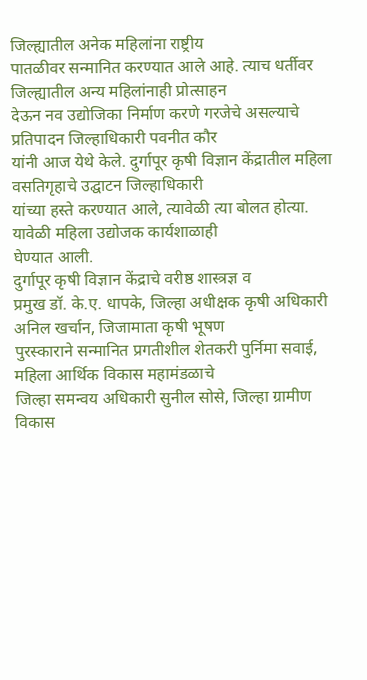जिल्ह्यातील अनेक महिलांना राष्ट्रीय
पातळीवर सन्मानित करण्यात आले आहे. त्याच धर्तीवर जिल्ह्यातील अन्य महिलांनाही प्रोत्साहन
देऊन नव उद्योजिका निर्माण करणे गरजेचे असल्याचे प्रतिपादन जिल्हाधिकारी पवनीत कौर
यांनी आज येथे केले. दुर्गापूर कृषी विज्ञान केंद्रातील महिला वसतिगृहाचे उद्घाटन जिल्हाधिकारी
यांच्या हस्ते करण्यात आले, त्यावेळी त्या बोलत होत्या. यावेळी महिला उद्योजक कार्यशाळाही
घेण्यात आली.
दुर्गापूर कृषी विज्ञान केंद्राचे वरीष्ठ शास्त्रज्ञ व
प्रमुख डॉ. के.ए. धापके, जिल्हा अधीक्षक कृषी अधिकारी अनिल खर्चान, जिजामाता कृषी भूषण
पुरस्काराने सन्मानित प्रगतीशील शेतकरी पुर्निमा सवाई, महिला आर्थिक विकास महामंडळाचे
जिल्हा समन्वय अधिकारी सुनील सोसे, जिल्हा ग्रामीण विकास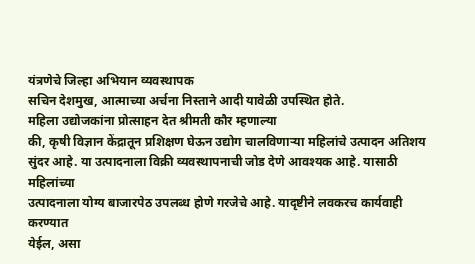यंत्रणेचे जिल्हा अभियान व्यवस्थापक
सचिन देशमुख, आत्माच्या अर्चना निस्ताने आदी यावेळी उपस्थित होते.
महिला उद्योजकांना प्रोत्साहन देत श्रीमती कौर म्हणाल्या
की, कृषी विज्ञान केंद्रातून प्रशिक्षण घेऊन उद्योग चालविणाऱ्या महिलांचे उत्पादन अतिशय
सुंदर आहे. या उत्पादनाला विक्री व्यवस्थापनाची जोड देणे आवश्यक आहे. यासाठी महिलांच्या
उत्पादनाला योग्य बाजारपेठ उपलब्ध होणे गरजेचे आहे. यादृष्टीने लवकरच कार्यवाही करण्यात
येईल, असा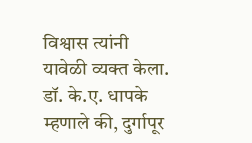विश्वास त्यांनी यावेळी व्यक्त केला.
डॉ. के.ए. धापके म्हणाले की, दुर्गापूर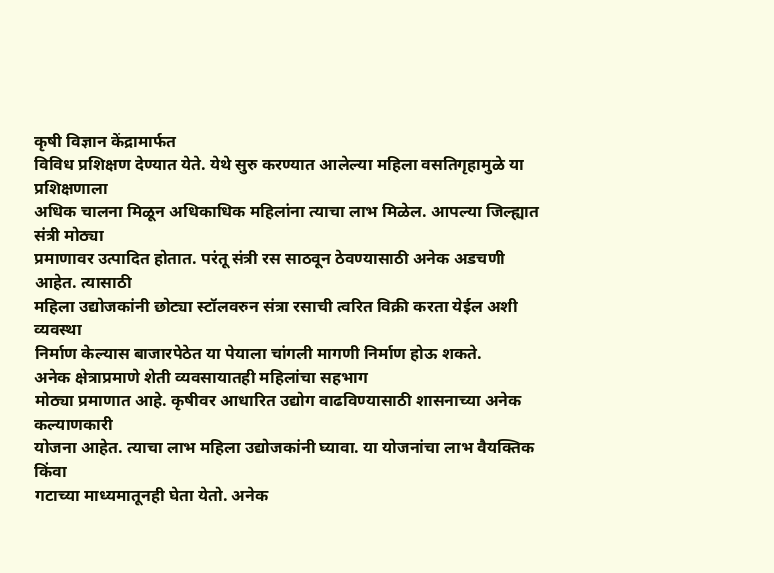कृषी विज्ञान केंद्रामार्फत
विविध प्रशिक्षण देण्यात येते. येथे सुरु करण्यात आलेल्या महिला वसतिगृहामुळे या प्रशिक्षणाला
अधिक चालना मिळून अधिकाधिक महिलांना त्याचा लाभ मिळेल. आपल्या जिल्ह्यात संत्री मोठ्या
प्रमाणावर उत्पादित होतात. परंतू संत्री रस साठवून ठेवण्यासाठी अनेक अडचणी आहेत. त्यासाठी
महिला उद्योजकांनी छोट्या स्टॉलवरुन संत्रा रसाची त्वरित विक्री करता येईल अशी व्यवस्था
निर्माण केल्यास बाजारपेठेत या पेयाला चांगली मागणी निर्माण होऊ शकते.
अनेक क्षेत्राप्रमाणे शेती व्यवसायातही महिलांचा सहभाग
मोठ्या प्रमाणात आहे. कृषीवर आधारित उद्योग वाढविण्यासाठी शासनाच्या अनेक कल्याणकारी
योजना आहेत. त्याचा लाभ महिला उद्योजकांनी घ्यावा. या योजनांचा लाभ वैयक्तिक किंवा
गटाच्या माध्यमातूनही घेता येतो. अनेक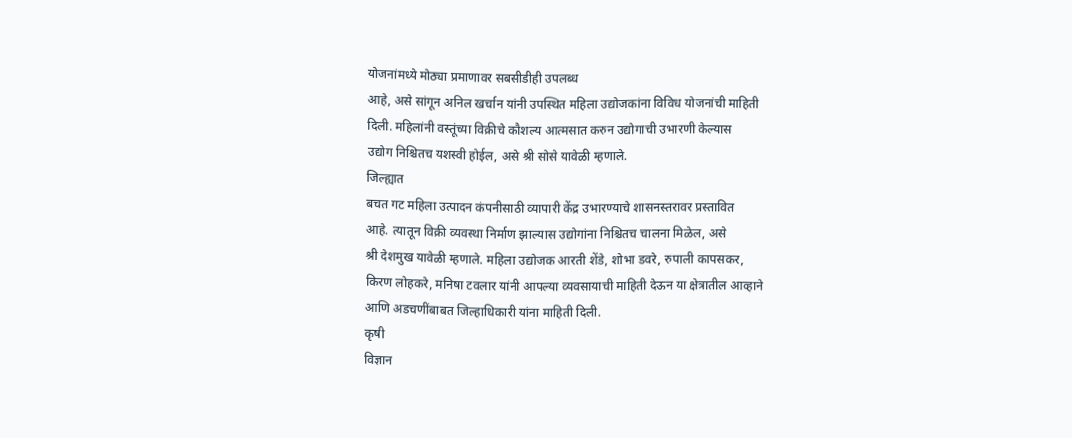योजनांमध्ये मोठ्या प्रमाणावर सबसीडीही उपलब्ध
आहे, असे सांगून अनिल खर्चान यांनी उपस्थित महिला उद्योजकांना विविध योजनांची माहिती
दिली. महिलांनी वस्तूंच्या विक्रीचे कौशल्य आत्मसात करुन उद्योगाची उभारणी केल्यास
उद्योग निश्चितच यशस्वी होईल, असे श्री सोसे यावेळी म्हणाले.
जिल्ह्यात
बचत गट महिला उत्पादन कंपनीसाठी व्यापारी केंद्र उभारण्याचे शासनस्तरावर प्रस्तावित
आहे. त्यातून विक्री व्यवस्था निर्माण झाल्यास उद्योगांना निश्चितच चालना मिळेल, असे
श्री देशमुख यावेळी म्हणाले. महिला उद्योजक आरती शेंडे, शोभा डवरे, रुपाली कापसकर,
किरण लोहकरे, मनिषा टवलार यांनी आपल्या व्यवसायाची माहिती देऊन या क्षेत्रातील आव्हाने
आणि अडचणींबाबत जिल्हाधिकारी यांना माहिती दिली.
कृषी
विज्ञान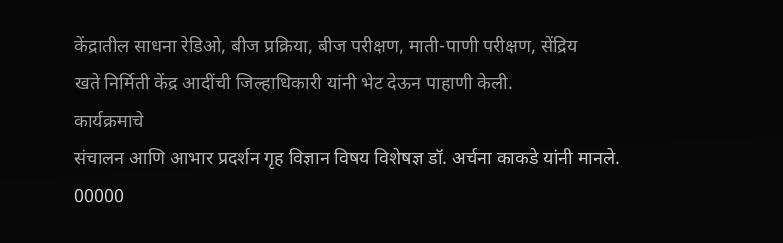केंद्रातील साधना रेडिओ, बीज प्रक्रिया, बीज परीक्षण, माती-पाणी परीक्षण, सेंद्रिय
खते निर्मिती केंद्र आदींची जिल्हाधिकारी यांनी भेट देऊन पाहाणी केली.
कार्यक्रमाचे
संचालन आणि आभार प्रदर्शन गृह विज्ञान विषय विशेषज्ञ डॉ. अर्चना काकडे यांनी मानले.
00000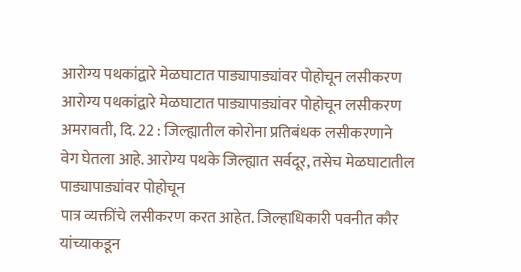आरोग्य पथकांद्वारे मेळघाटात पाड्यापाड्यांवर पोहोचून लसीकरण
आरोग्य पथकांद्वारे मेळघाटात पाड्यापाड्यांवर पोहोचून लसीकरण
अमरावती, दि. 22 : जिल्ह्यातील कोरोना प्रतिबंधक लसीकरणाने
वेग घेतला आहे. आरोग्य पथके जिल्ह्यात सर्वदूर, तसेच मेळघाटातील पाड्यापाड्यांवर पोहोचून
पात्र व्यक्तींचे लसीकरण करत आहेत. जिल्हाधिकारी पवनीत कौर यांच्याकडून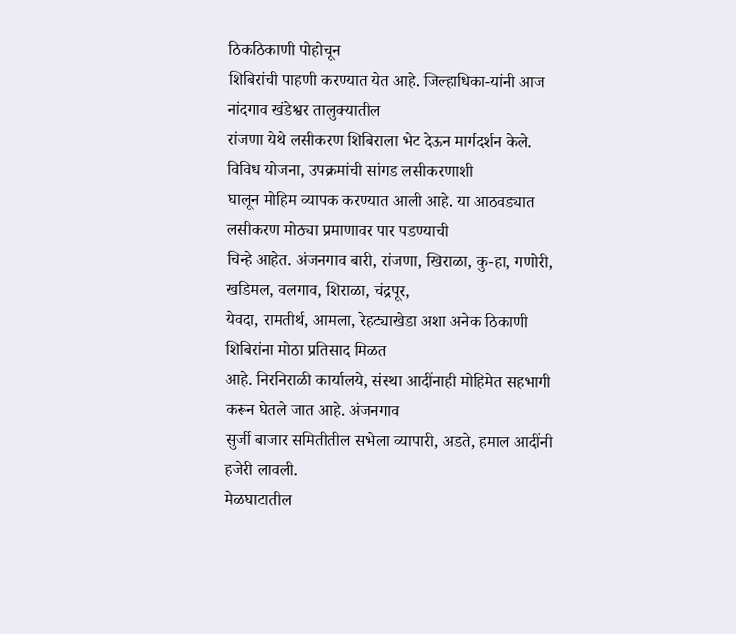ठिकठिकाणी पोहोचून
शिबिरांची पाहणी करण्यात येत आहे. जिल्हाधिका-यांनी आज नांदगाव खंडेश्वर तालुक्यातील
रांजणा येथे लसीकरण शिबिराला भेट देऊन मार्गदर्शन केले.
विविध योजना, उपक्रमांची सांगड लसीकरणाशी
घालून मोहिम व्यापक करण्यात आली आहे. या आठवड्यात लसीकरण मोठ्या प्रमाणावर पार पडण्याची
चिन्हे आहेत. अंजनगाव बारी, रांजणा, खिराळा, कु-हा, गणोरी, खडिमल, वलगाव, शिराळा, चंद्रपूर,
येवदा, रामतीर्थ, आमला, रेहट्याखेडा अशा अनेक ठिकाणी शिबिरांना मोठा प्रतिसाद मिळत
आहे. निरनिराळी कार्यालये, संस्था आदींनाही मोहिमेत सहभागी करून घेतले जात आहे. अंजनगाव
सुर्जी बाजार समितीतील सभेला व्यापारी, अडते, हमाल आदींनी हजेरी लावली.
मेळघाटातील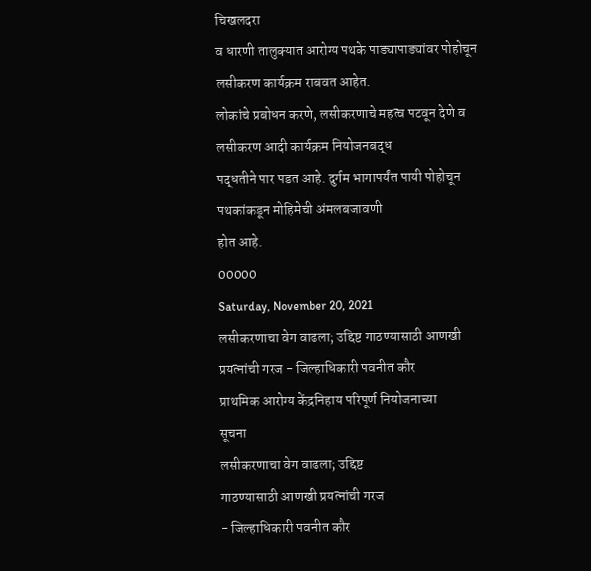चिखलदरा
व धारणी तालुक्यात आरोग्य पथके पाड्यापाड्यांवर पोहोचून लसीकरण कार्यक्रम राबवत आहेत.
लोकांचे प्रबोधन करणे, लसीकरणाचे महत्व पटवून देणे व लसीकरण आदी कार्यक्रम नियोजनबद्ध
पद्धतीने पार पडत आहे. दुर्गम भागापर्यंत पायी पोहोचून पथकांकडून मोहिमेची अंमलबजावणी
होत आहे.
00000
Saturday, November 20, 2021
लसीकरणाचा वेग वाढला; उद्दिष्ट गाठण्यासाठी आणखी प्रयत्नांची गरज - जिल्हाधिकारी पवनीत कौर
प्राथमिक आरोग्य केंद्रनिहाय परिपूर्ण नियोजनाच्या
सूचना
लसीकरणाचा वेग वाढला; उद्दिष्ट
गाठण्यासाठी आणखी प्रयत्नांची गरज
- जिल्हाधिकारी पवनीत कौर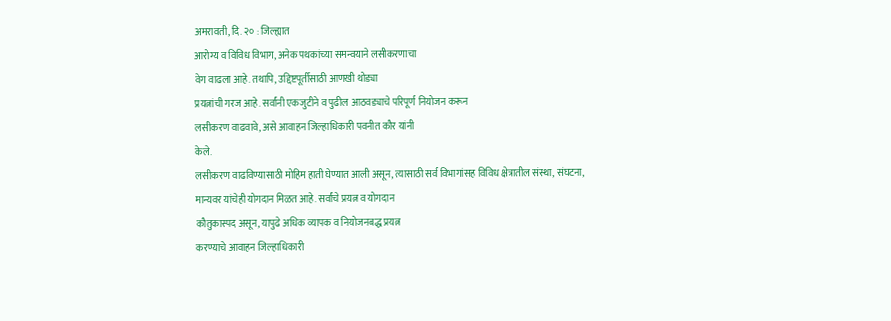अमरावती, दि. २० : जिल्ह्यात
आरोग्य व विविध विभाग, अनेक पथकांच्या समन्वयाने लसीकरणाचा
वेग वाढला आहे. तथापि, उद्दिष्टपूर्तीसाठी आणखी थोड्या
प्रयत्नांची गरज आहे. सर्वांनी एकजुटीने व पुढील आठवड्याचे परिपूर्ण नियोजन करून
लसीकरण वाढवावे, असे आवाहन जिल्हाधिकारी पवनीत कौर यांनी
केले.
लसीकरण वाढविण्यासाठी मोहिम हाती घेण्यात आली असून, त्यासाठी सर्व विभागांसह विविध क्षेत्रातील संस्था, संघटना,
मान्यवर यांचेही योगदान मिळत आहे. सर्वांचे प्रयत्न व योगदान
कौतुकास्पद असून, यापुढे अधिक व्यापक व नियोजनबद्ध प्रयत्न
करण्याचे आवाहन जिल्हाधिकारी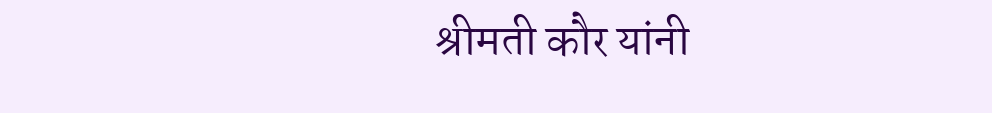श्रीमती कौर यांनी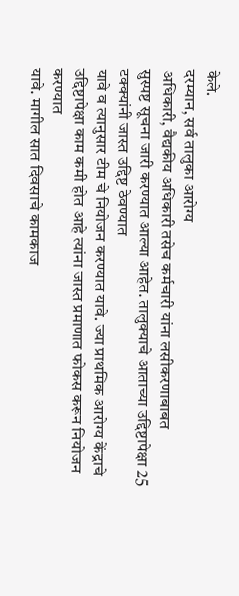केले.
दरम्यान, सर्व तालुका आरोग्य
अधिकारी, वैद्यकीय अधिकारी तसेच कर्मचारी यांना लसीकरणाबाबत
सुस्पष्ट सूचना जारी करण्यात आल्या आहेत. तालुक्याचे आताच्या उद्दिष्टापेक्षा 25 टक्क्यांनी जास्त उद्दिष्ट ठेवण्यात
यावे व त्यानुसार टीम चे नियोजन करण्यात यावे. ज्या प्राथमिक आरोग्य केंद्राचे
उद्दिष्टापेक्षा काम कमी होत आहे त्यांना जास्त प्रमाणात फोकस करून नियोजन करण्यात
यावे. मागील सात दिवसाचे कामकाज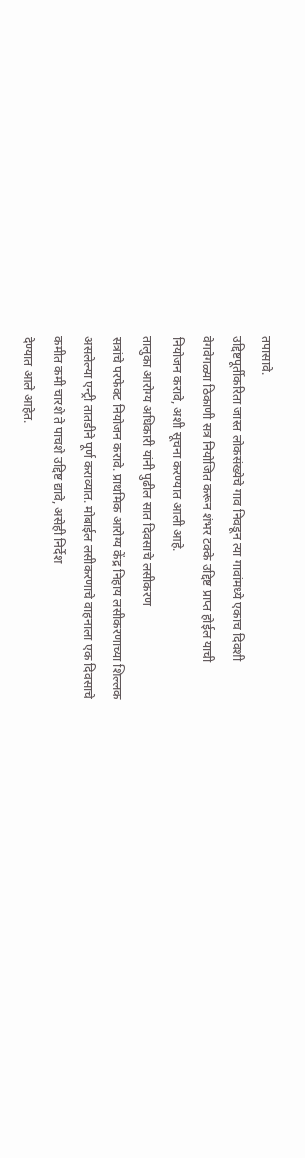तपासावे.
उद्दिष्टपूर्तीकरिता जास्त लोकसंख्येचे गाव निवडून त्या गावांमध्ये एकाच दिवशी
वेगवेगळ्या ठिकाणी सत्र नियोजित करून शंभर टक्के उद्दिष्ट प्राप्त होईल याची
नियोजन करावे, अशी सूचना करण्यात आली आहे.
तालुका आरोग्य अधिकारी यांनी पुढील सात दिवसाचे लसीकरण
सत्रांचे परफेक्ट नियोजन करावे. प्राथमिक आरोग्य केंद्र निहाय लसीकरणाच्या शिल्लक
असलेल्या एन्ट्री तातडीने पूर्ण कराव्यात. मोबाईल लसीकरणाचे वाहनाला एक दिवसाचे
कमीत कमी चारशे ते पाचशे उद्दिष्ट द्यावे, असेही निर्देश
देण्यात आले आहेत.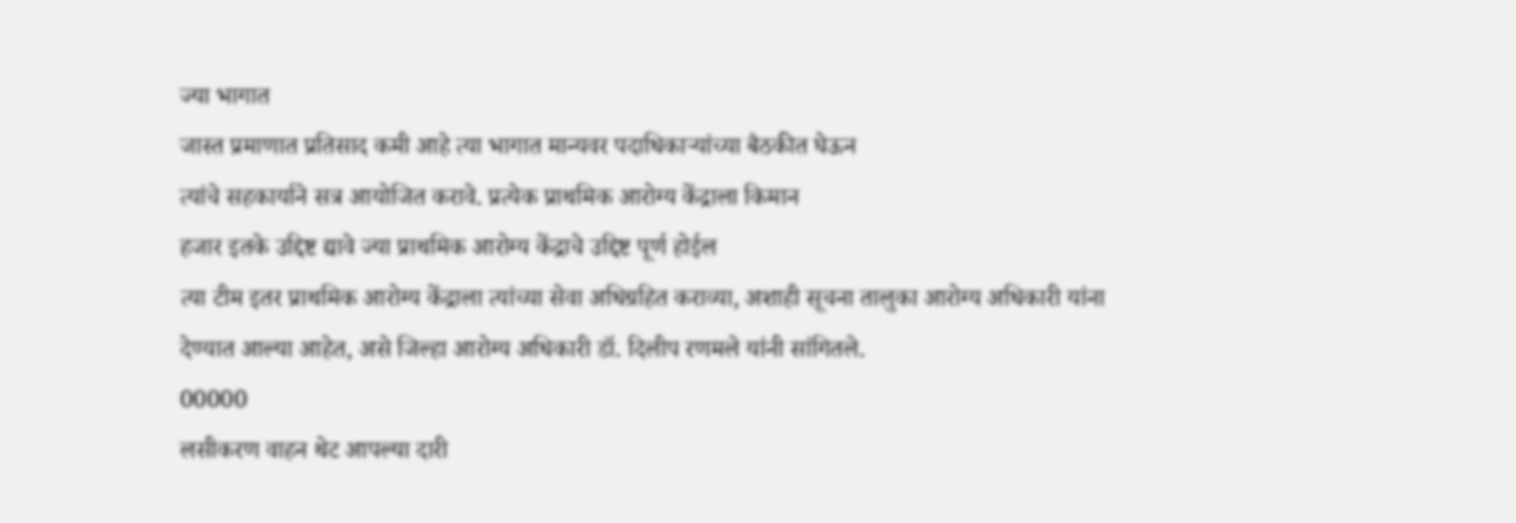ज्या भागात
जास्त प्रमाणात प्रतिसाद कमी आहे त्या भागात मान्यवर पदाधिकाऱ्यांच्या बैठकीत घेऊन
त्यांचे सहकार्याने सत्र आयोजित करावे. प्रत्येक प्राथमिक आरोग्य केंद्राला किमान
हजार इतके उद्दिष्ट द्यावे ज्या प्राथमिक आरोग्य केंद्राचे उद्दिष्ट पूर्ण होईल
त्या टीम इतर प्राथमिक आरोग्य केंद्राला त्यांच्या सेवा अधिग्रहित कराव्या, अशाही सूचना तालुका आरोग्य अधिकारी यांना देण्यात आल्या आहेत, असे जिल्हा आरोग्य अधिकारी डॉ. दिलीप रणमले यांनी सांगितले.
00000
लसीकरण वाहन थेट आपल्या दारी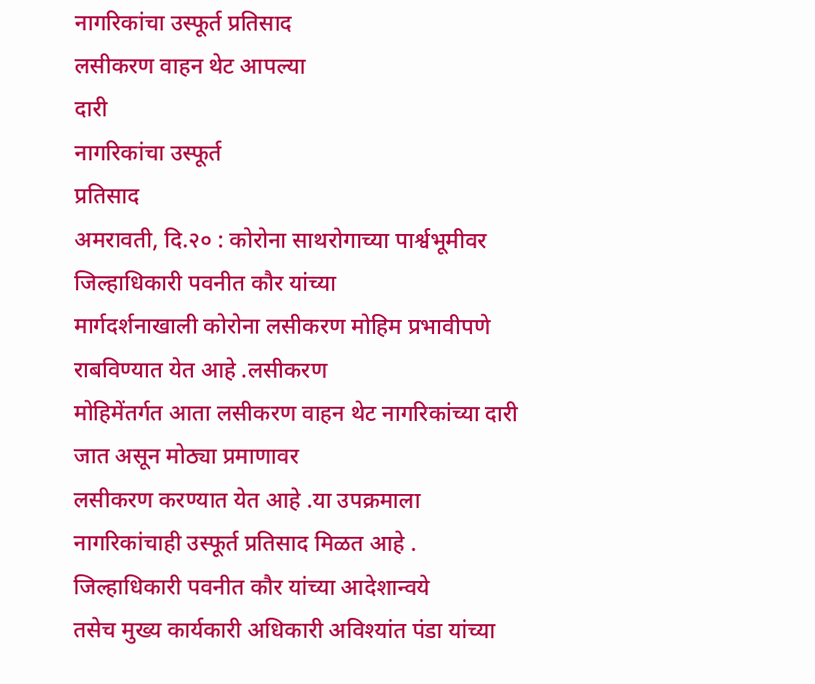नागरिकांचा उस्फूर्त प्रतिसाद
लसीकरण वाहन थेट आपल्या
दारी
नागरिकांचा उस्फूर्त
प्रतिसाद
अमरावती, दि.२० : कोरोना साथरोगाच्या पार्श्वभूमीवर जिल्हाधिकारी पवनीत कौर यांच्या
मार्गदर्शनाखाली कोरोना लसीकरण मोहिम प्रभावीपणे राबविण्यात येत आहे .लसीकरण
मोहिमेंतर्गत आता लसीकरण वाहन थेट नागरिकांच्या दारी जात असून मोठ्या प्रमाणावर
लसीकरण करण्यात येत आहे .या उपक्रमाला नागरिकांचाही उस्फूर्त प्रतिसाद मिळत आहे .
जिल्हाधिकारी पवनीत कौर यांच्या आदेशान्वये
तसेच मुख्य कार्यकारी अधिकारी अविश्यांत पंडा यांच्या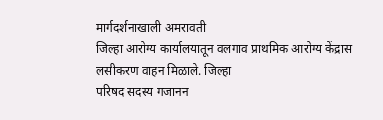मार्गदर्शनाखाली अमरावती
जिल्हा आरोग्य कार्यालयातून वलगाव प्राथमिक आरोग्य केंद्रास लसीकरण वाहन मिळाले. जिल्हा
परिषद सदस्य गजानन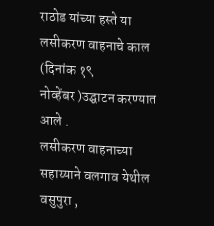राठोड यांच्या हस्ते या लसीकरण वाहनाचे काल (दिनांक १९
नोव्हेंबर )उद्घाटन करण्यात आले .
लसीकरण वाहनाच्या सहाय्याने वलगाव येथील
वसुपुरा ,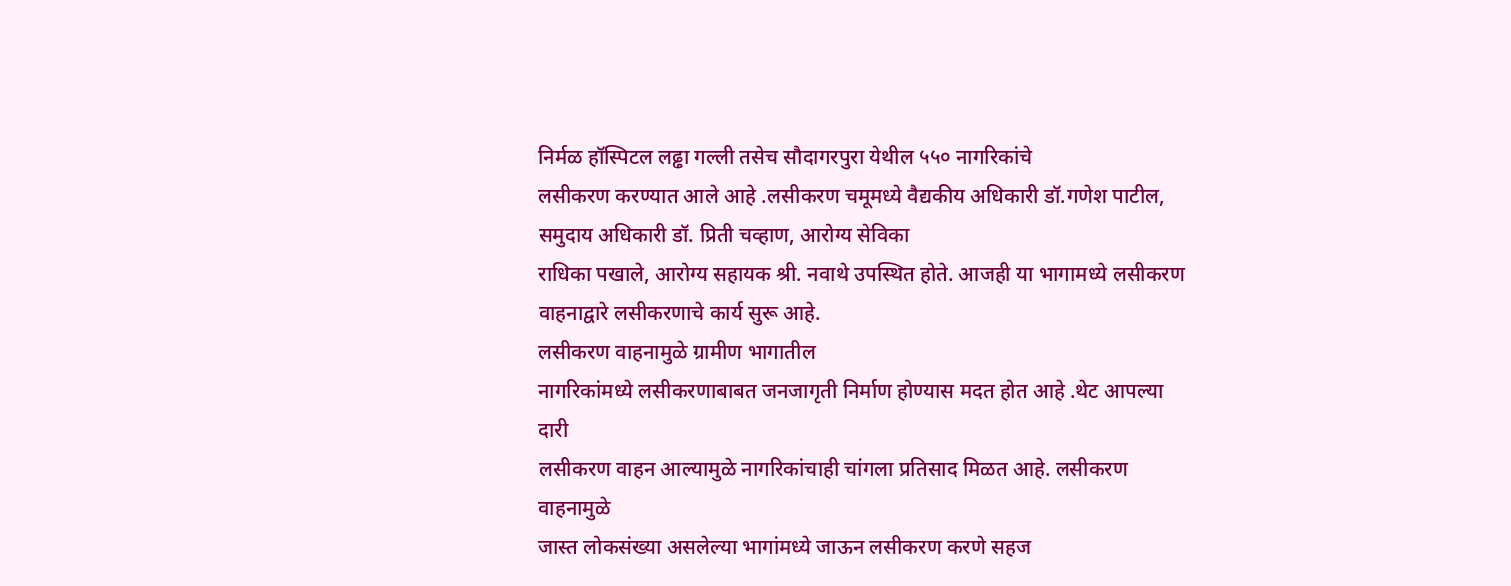निर्मळ हॉस्पिटल लढ्ढा गल्ली तसेच सौदागरपुरा येथील ५५० नागरिकांचे
लसीकरण करण्यात आले आहे .लसीकरण चमूमध्ये वैद्यकीय अधिकारी डॉ.गणेश पाटील, समुदाय अधिकारी डॉ. प्रिती चव्हाण, आरोग्य सेविका
राधिका पखाले, आरोग्य सहायक श्री. नवाथे उपस्थित होते. आजही या भागामध्ये लसीकरण
वाहनाद्वारे लसीकरणाचे कार्य सुरू आहे.
लसीकरण वाहनामुळे ग्रामीण भागातील
नागरिकांमध्ये लसीकरणाबाबत जनजागृती निर्माण होण्यास मदत होत आहे .थेट आपल्या दारी
लसीकरण वाहन आल्यामुळे नागरिकांचाही चांगला प्रतिसाद मिळत आहे. लसीकरण वाहनामुळे
जास्त लोकसंख्या असलेल्या भागांमध्ये जाऊन लसीकरण करणे सहज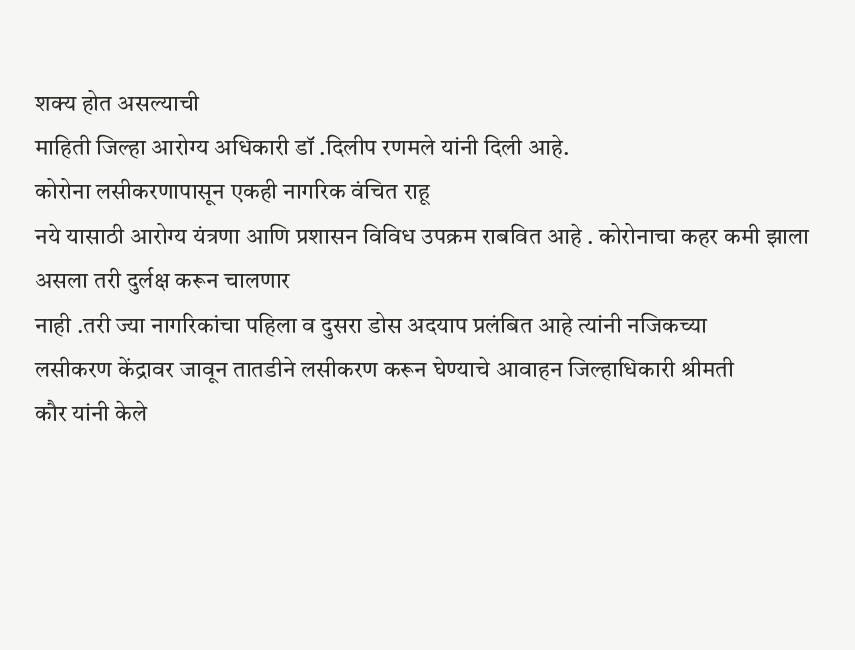शक्य होत असल्याची
माहिती जिल्हा आरोग्य अधिकारी डॉ .दिलीप रणमले यांनी दिली आहे.
कोरोना लसीकरणापासून एकही नागरिक वंचित राहू
नये यासाठी आरोग्य यंत्रणा आणि प्रशासन विविध उपक्रम राबवित आहे . कोरोनाचा कहर कमी झाला असला तरी दुर्लक्ष करून चालणार
नाही .तरी ज्या नागरिकांचा पहिला व दुसरा डोस अदयाप प्रलंबित आहे त्यांनी नजिकच्या
लसीकरण केंद्रावर जावून तातडीने लसीकरण करून घेण्याचे आवाहन जिल्हाधिकारी श्रीमती
कौर यांनी केले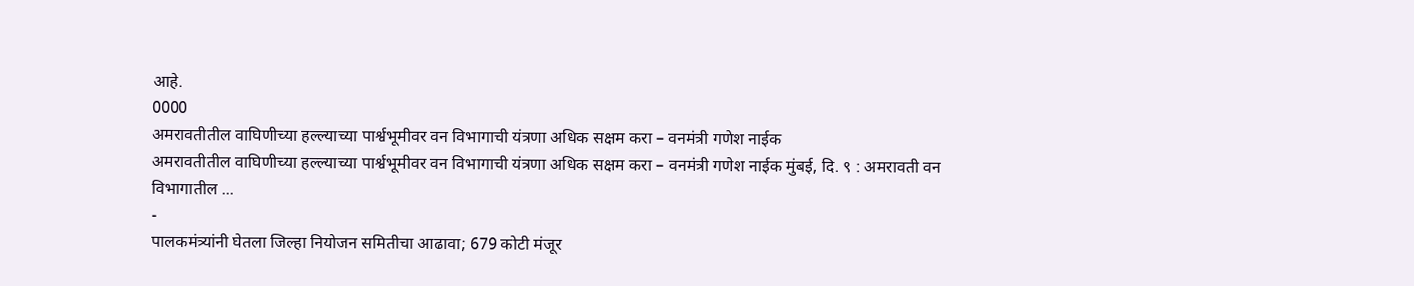आहे.
0000
अमरावतीतील वाघिणीच्या हल्ल्याच्या पार्श्वभूमीवर वन विभागाची यंत्रणा अधिक सक्षम करा – वनमंत्री गणेश नाईक
अमरावतीतील वाघिणीच्या हल्ल्याच्या पार्श्वभूमीवर वन विभागाची यंत्रणा अधिक सक्षम करा – वनमंत्री गणेश नाईक मुंबई, दि. ९ : अमरावती वन विभागातील ...
-
पालकमंत्र्यांनी घेतला जिल्हा नियोजन समितीचा आढावा; 679 कोटी मंजूर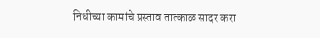निधीच्या कामांचे प्रस्ताव तात्काळ सादर करा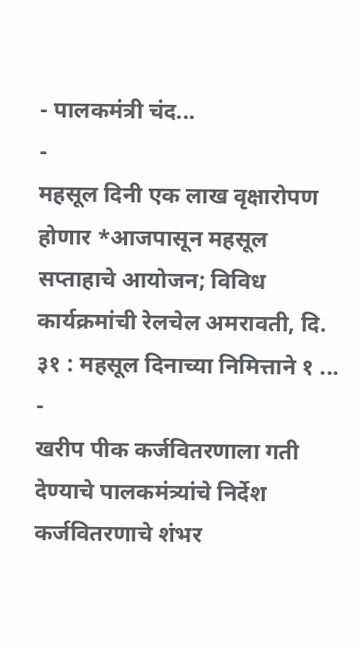- पालकमंत्री चंद...
-
महसूल दिनी एक लाख वृक्षारोपण होणार *आजपासून महसूल सप्ताहाचे आयोजन; विविध कार्यक्रमांची रेलचेल अमरावती, दि. ३१ : महसूल दिनाच्या निमित्ताने १ ...
-
खरीप पीक कर्जवितरणाला गती देण्याचे पालकमंत्र्यांचे निर्देश कर्जवितरणाचे शंभर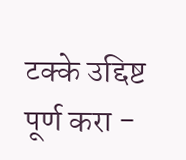टक्के उद्दिष्ट पूर्ण करा -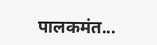पालकमंत...